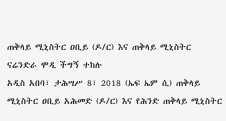ጠቅላይ ሚኒስትር ዐቢይ (ዶ/ር) እና ጠቅላይ ሚኒስትር ናሬንድራ ሞዲ ችግኝ ተከሉ
አዲስ አበባ፣ ታሕሣሥ 8፣ 2018 (ኤፍ ኤም ሲ) ጠቅላይ ሚኒስትር ዐቢይ አሕመድ (ዶ/ር) እና የሕንድ ጠቅላይ ሚኒስትር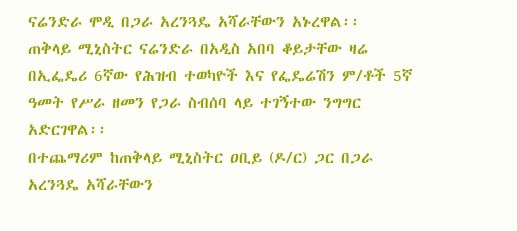ናሬንድራ ሞዲ በጋራ አረንጓዴ አሻራቸውን አኑረዋል፡፡
ጠቅላይ ሚኒስትር ናሬንድራ በአዲስ አበባ ቆይታቸው ዛሬ በኢፌዴሪ 6ኛው የሕዝብ ተወካዮች እና የፌዴሬሽን ም/ቶች 5ኛ ዓመት የሥራ ዘመን የጋራ ስብሰባ ላይ ተገኝተው ንግግር አድርገዋል፡፡
በተጨማሪም ከጠቅላይ ሚኒስትር ዐቢይ (ዶ/ር) ጋር በጋራ አረንጓዴ አሻራቸውን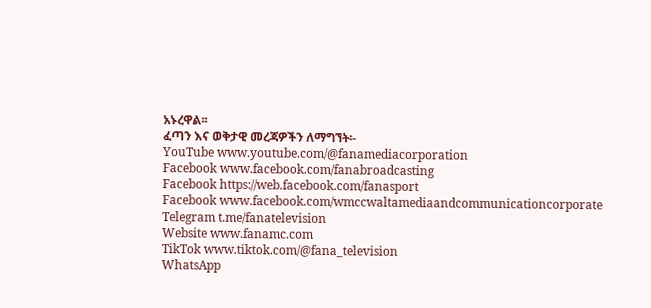አኑረዋል፡፡
ፈጣን እና ወቅታዊ መረጃዎችን ለማግኘት፡-
YouTube www.youtube.com/@fanamediacorporation
Facebook www.facebook.com/fanabroadcasting
Facebook https://web.facebook.com/fanasport
Facebook www.facebook.com/wmccwaltamediaandcommunicationcorporate
Telegram t.me/fanatelevision
Website www.fanamc.com
TikTok www.tiktok.com/@fana_television
WhatsApp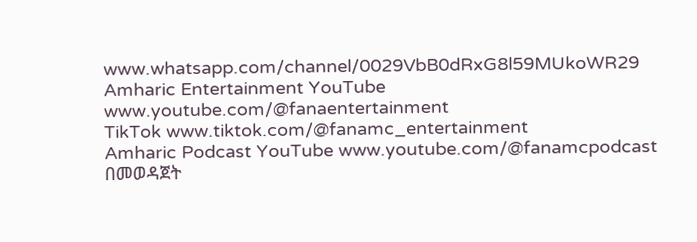www.whatsapp.com/channel/0029VbB0dRxG8l59MUkoWR29
Amharic Entertainment YouTube www.youtube.com/@fanaentertainment
TikTok www.tiktok.com/@fanamc_entertainment
Amharic Podcast YouTube www.youtube.com/@fanamcpodcast በመወዳጀት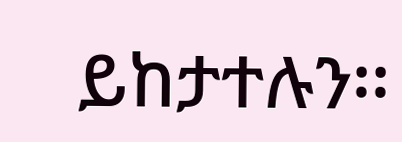ይከታተሉን፡፡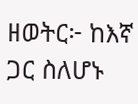ዘወትር፦ ከእኛ ጋር ስለሆኑ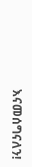እናመሰግናለን!